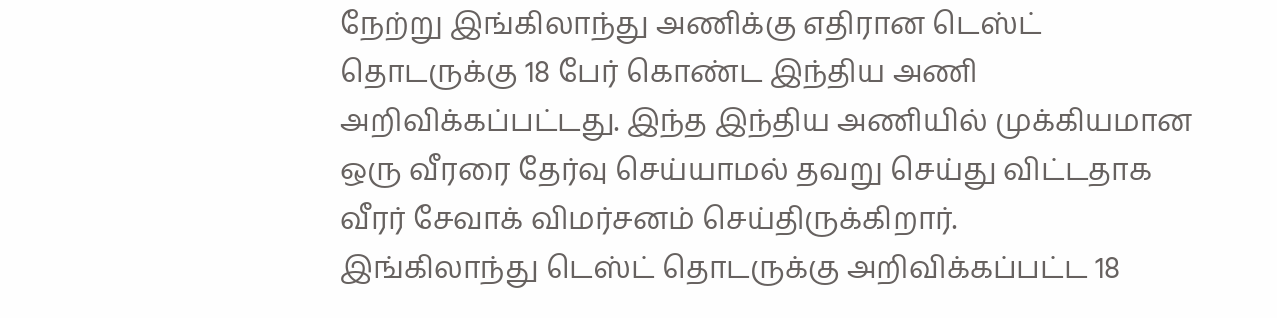நேற்று இங்கிலாந்து அணிக்கு எதிரான டெஸ்ட் தொடருக்கு 18 பேர் கொண்ட இந்திய அணி அறிவிக்கப்பட்டது. இந்த இந்திய அணியில் முக்கியமான ஒரு வீரரை தேர்வு செய்யாமல் தவறு செய்து விட்டதாக வீரர் சேவாக் விமர்சனம் செய்திருக்கிறார்.
இங்கிலாந்து டெஸ்ட் தொடருக்கு அறிவிக்கப்பட்ட 18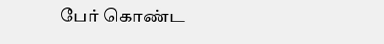பேர் கொண்ட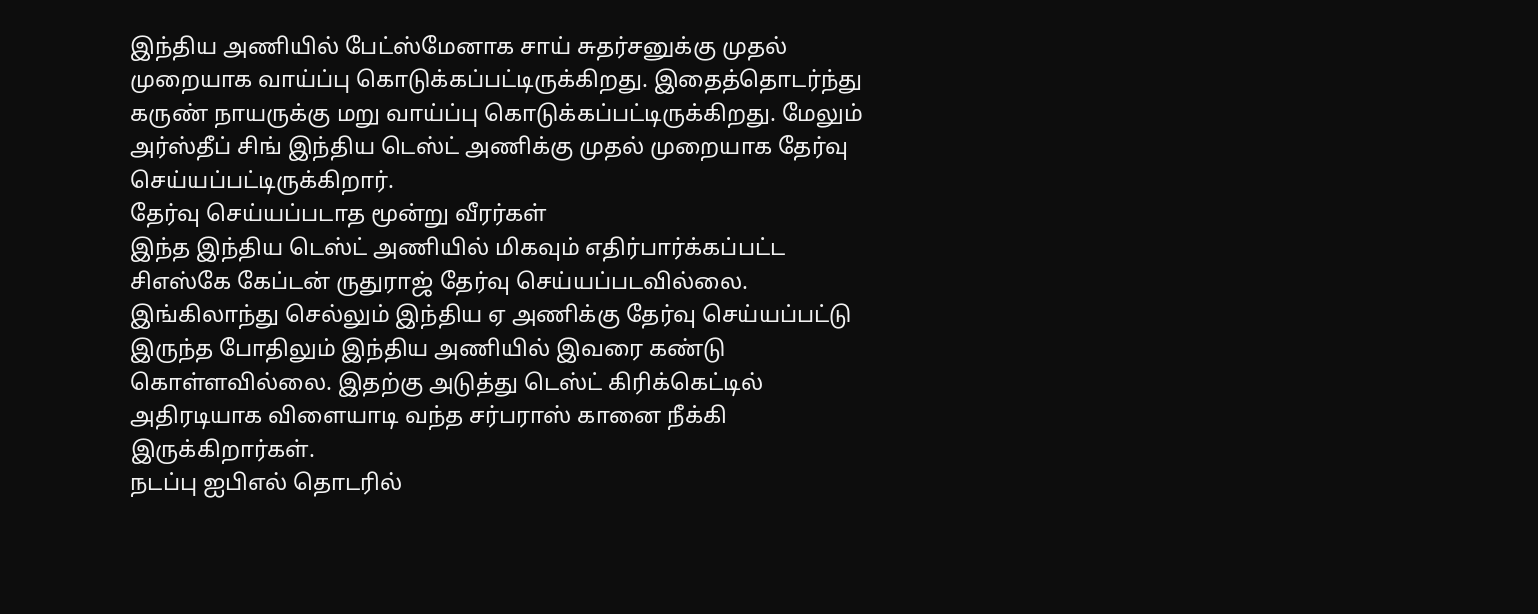இந்திய அணியில் பேட்ஸ்மேனாக சாய் சுதர்சனுக்கு முதல் முறையாக வாய்ப்பு கொடுக்கப்பட்டிருக்கிறது. இதைத்தொடர்ந்து கருண் நாயருக்கு மறு வாய்ப்பு கொடுக்கப்பட்டிருக்கிறது. மேலும் அர்ஸ்தீப் சிங் இந்திய டெஸ்ட் அணிக்கு முதல் முறையாக தேர்வு செய்யப்பட்டிருக்கிறார்.
தேர்வு செய்யப்படாத மூன்று வீரர்கள்
இந்த இந்திய டெஸ்ட் அணியில் மிகவும் எதிர்பார்க்கப்பட்ட சிஎஸ்கே கேப்டன் ருதுராஜ் தேர்வு செய்யப்படவில்லை. இங்கிலாந்து செல்லும் இந்திய ஏ அணிக்கு தேர்வு செய்யப்பட்டு இருந்த போதிலும் இந்திய அணியில் இவரை கண்டு கொள்ளவில்லை. இதற்கு அடுத்து டெஸ்ட் கிரிக்கெட்டில் அதிரடியாக விளையாடி வந்த சர்பராஸ் கானை நீக்கி இருக்கிறார்கள்.
நடப்பு ஐபிஎல் தொடரில்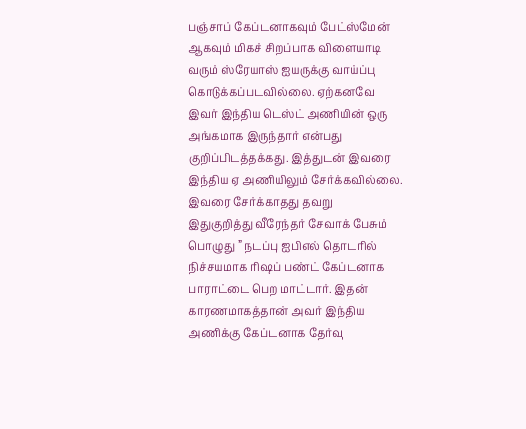பஞ்சாப் கேப்டனாகவும் பேட்ஸ்மேன் ஆகவும் மிகச் சிறப்பாக விளையாடி வரும் ஸ்ரேயாஸ் ஐயருக்கு வாய்ப்பு கொடுக்கப்படவில்லை. ஏற்கனவே இவர் இந்திய டெஸ்ட் அணியின் ஒரு அங்கமாக இருந்தார் என்பது குறிப்பிடத்தக்கது. இத்துடன் இவரை இந்திய ஏ அணியிலும் சேர்க்கவில்லை.
இவரை சேர்க்காதது தவறு
இதுகுறித்து வீரேந்தர் சேவாக் பேசும் பொழுது ” நடப்பு ஐபிஎல் தொடரில் நிச்சயமாக ரிஷப் பண்ட் கேப்டனாக பாராட்டை பெற மாட்டார். இதன் காரணமாகத்தான் அவர் இந்திய அணிக்கு கேப்டனாக தேர்வு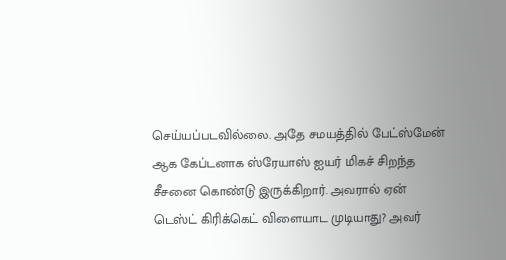செய்யப்படவில்லை. அதே சமயத்தில் பேட்ஸ்மேன் ஆக கேப்டனாக ஸ்ரேயாஸ் ஐயர் மிகச் சிறந்த சீசனை கொண்டு இருக்கிறார். அவரால் ஏன் டெஸ்ட் கிரிக்கெட் விளையாட முடியாது? அவர்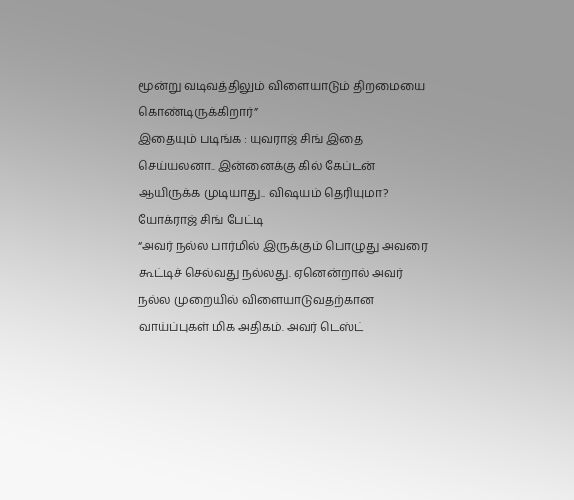மூன்று வடிவத்திலும் விளையாடும் திறமையை கொண்டிருக்கிறார்”
இதையும் படிங்க : யுவராஜ் சிங் இதை செய்யலனா.. இன்னைக்கு கில் கேப்டன் ஆயிருக்க முடியாது.. விஷயம் தெரியுமா? யோக்ராஜ் சிங் பேட்டி
“அவர் நல்ல பார்மில் இருக்கும் பொழுது அவரை கூட்டிச் செல்வது நல்லது. ஏனென்றால் அவர் நல்ல முறையில் விளையாடுவதற்கான வாய்ப்புகள் மிக அதிகம். அவர் டெஸ்ட்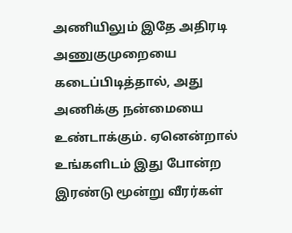அணியிலும் இதே அதிரடி அணுகுமுறையை கடைப்பிடித்தால், அது அணிக்கு நன்மையை உண்டாக்கும். ஏனென்றால் உங்களிடம் இது போன்ற இரண்டு மூன்று வீரர்கள்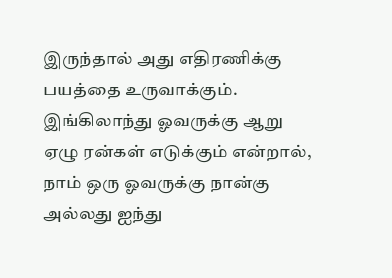இருந்தால் அது எதிரணிக்கு பயத்தை உருவாக்கும். இங்கிலாந்து ஓவருக்கு ஆறு ஏழு ரன்கள் எடுக்கும் என்றால், நாம் ஒரு ஓவருக்கு நான்கு அல்லது ஐந்து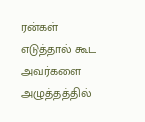ரன்கள் எடுத்தால் கூட அவர்களை அழுத்தத்தில்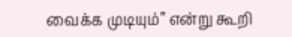வைக்க முடியும்” என்று கூறி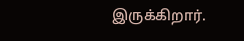இருக்கிறார்.